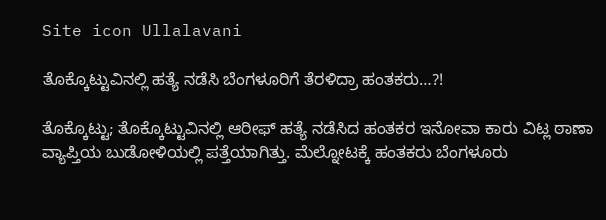Site icon Ullalavani

ತೊಕ್ಕೊಟ್ಟುವಿನಲ್ಲಿ ಹತ್ಯೆ ನಡೆಸಿ ಬೆಂಗಳೂರಿಗೆ ತೆರಳಿದ್ರಾ ಹಂತಕರು…?!

ತೊಕ್ಕೊಟ್ಟು; ತೊಕ್ಕೊಟ್ಟುವಿನಲ್ಲಿ ಆರೀಫ್ ಹತ್ಯೆ ನಡೆಸಿದ ಹಂತಕರ ಇನೋವಾ ಕಾರು ವಿಟ್ಲ ಠಾಣಾ ವ್ಯಾಪ್ತಿಯ ಬುಡೋಳಿಯಲ್ಲಿ ಪತ್ತೆಯಾಗಿತ್ತು. ಮೆಲ್ನೋಟಕ್ಕೆ ಹಂತಕರು ಬೆಂಗಳೂರು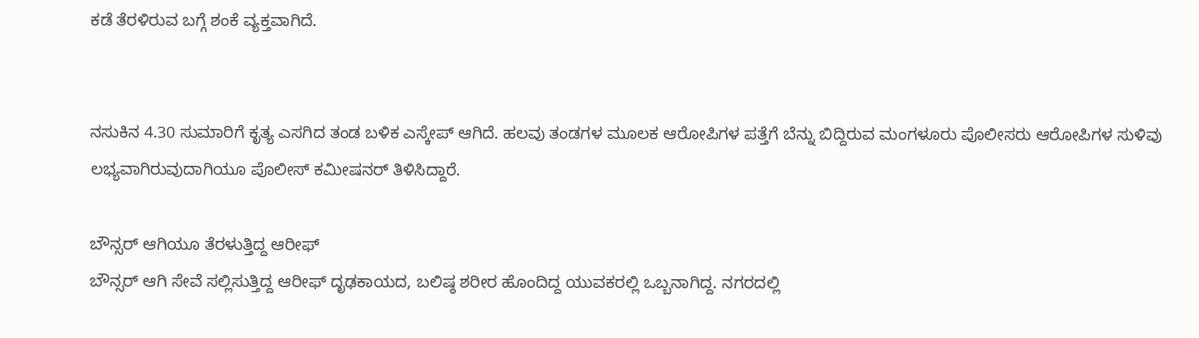ಕಡೆ ತೆರಳಿರುವ ಬಗ್ಗೆ ಶಂಕೆ ವ್ಯಕ್ತವಾಗಿದೆ.


ನಸುಕಿನ 4.30 ಸುಮಾರಿಗೆ ಕೃತ್ಯ ಎಸಗಿದ ತಂಡ ಬಳಿಕ ಎಸ್ಕೇಪ್ ಆಗಿದೆ. ಹಲವು ತಂಡಗಳ ಮೂಲಕ ಆರೋಪಿಗಳ ಪತ್ತೆಗೆ ಬೆನ್ನು ಬಿದ್ದಿರುವ ಮಂಗಳೂರು ಪೊಲೀಸರು ಆರೋಪಿಗಳ ಸುಳಿವು ಲಭ್ಯವಾಗಿರುವುದಾಗಿಯೂ ಪೊಲೀಸ್ ಕಮೀಷನರ್ ತಿಳಿಸಿದ್ದಾರೆ.

ಬೌನ್ಸರ್ ಆಗಿಯೂ ತೆರಳುತ್ತಿದ್ದ ಆರೀಫ್
ಬೌನ್ಸರ್ ಆಗಿ ಸೇವೆ ಸಲ್ಲಿಸುತ್ತಿದ್ದ ಆರೀಫ್ ದೃಢಕಾಯದ, ಬಲಿಷ್ಠ ಶರೀರ ಹೊಂದಿದ್ದ ಯುವಕರಲ್ಲಿ ಒಬ್ಬನಾಗಿದ್ದ. ನಗರದಲ್ಲಿ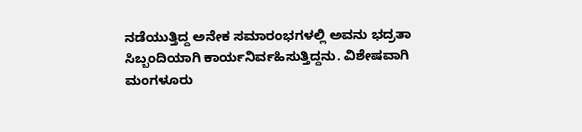ನಡೆಯುತ್ತಿದ್ದ ಅನೇಕ ಸಮಾರಂಭಗಳಲ್ಲಿ ಅವನು ಭದ್ರತಾ ಸಿಬ್ಬಂದಿಯಾಗಿ ಕಾರ್ಯನಿರ್ವಹಿಸುತ್ತಿದ್ದನು. ವಿಶೇಷವಾಗಿ ಮಂಗಳೂರು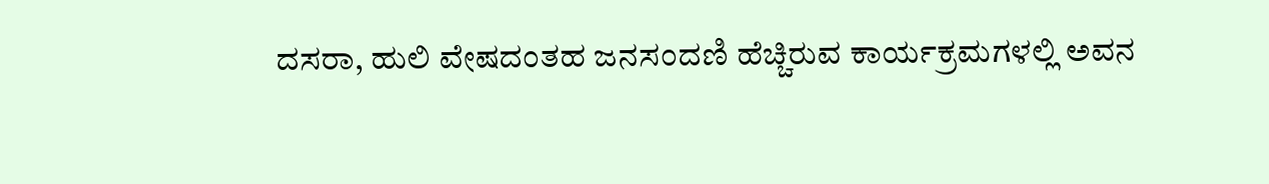ದಸರಾ, ಹುಲಿ ವೇಷದಂತಹ ಜನಸಂದಣಿ ಹೆಚ್ಚಿರುವ ಕಾರ್ಯಕ್ರಮಗಳಲ್ಲಿ ಅವನ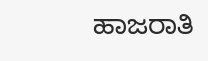ಹಾಜರಾತಿ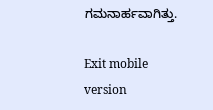ಗಮನಾರ್ಹವಾಗಿತ್ತು.

Exit mobile version